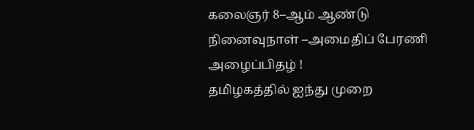கலைஞர் 8–ஆம் ஆண்டு நினைவுநாள் –அமைதிப் பேரணி அழைப்பிதழ் !
தமிழகத்தில் ஐந்து முறை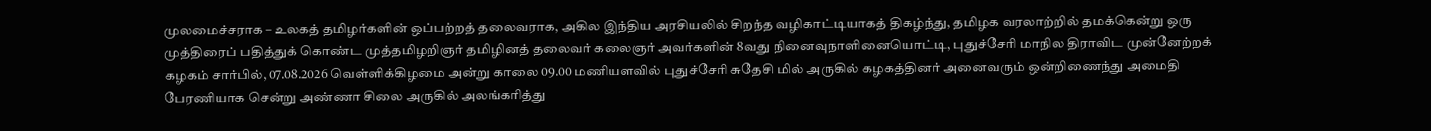முலமைச்சராக – உலகத் தமிழர்களின் ஒப்பற்றத் தலைவராக, அகில இந்திய அரசியலில் சிறந்த வழிகாட்டியாகத் திகழ்ந்து, தமிழக வரலாற்றில் தமக்கென்று ஒரு முத்திரைப் பதித்துக் கொண்ட முத்தமிழறிஞர் தமிழினத் தலைவர் கலைஞர் அவர்களின் 8வது நினைவுநாளினையொட்டி, புதுச்சேரி மாநில திராவிட முன்னேற்றக் கழகம் சார்பில், 07.08.2026 வெள்ளிக்கிழமை அன்று காலை 09.00 மணியளவில் புதுச்சேரி சுதேசி மில் அருகில் கழகத்தினர் அனைவரும் ஒன்றிணைந்து அமைதி பேரணியாக சென்று அண்ணா சிலை அருகில் அலங்கரித்து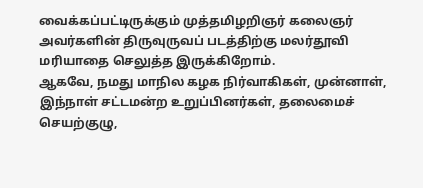வைக்கப்பட்டிருக்கும் முத்தமிழறிஞர் கலைஞர் அவர்களின் திருவுருவப் படத்திற்கு மலர்தூவி மரியாதை செலுத்த இருக்கிறோம்.
ஆகவே, நமது மாநில கழக நிர்வாகிகள், முன்னாள், இந்நாள் சட்டமன்ற உறுப்பினர்கள், தலைமைச் செயற்குழு,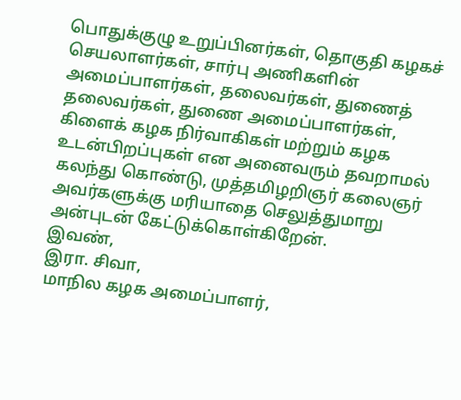பொதுக்குழு உறுப்பினர்கள், தொகுதி கழகச் செயலாளர்கள், சார்பு அணிகளின் அமைப்பாளர்கள், தலைவர்கள், துணைத் தலைவர்கள், துணை அமைப்பாளர்கள், கிளைக் கழக நிர்வாகிகள் மற்றும் கழக உடன்பிறப்புகள் என அனைவரும் தவறாமல் கலந்து கொண்டு, முத்தமிழறிஞர் கலைஞர் அவர்களுக்கு மரியாதை செலுத்துமாறு அன்புடன் கேட்டுக்கொள்கிறேன்.
இவண்,
இரா. சிவா,
மாநில கழக அமைப்பாளர்,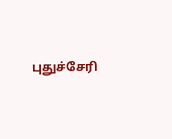புதுச்சேரி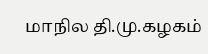மாநில தி.மு.கழகம்